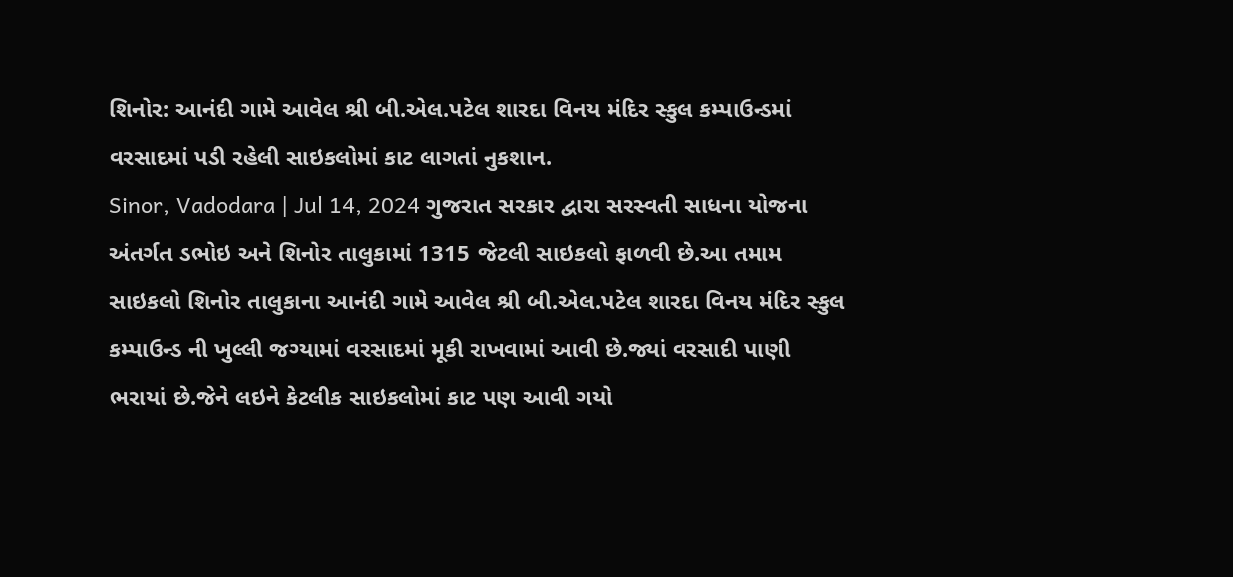શિનોર: આનંદી ગામે આવેલ શ્રી બી.એલ.પટેલ શારદા વિનય મંદિર સ્કુલ કમ્પાઉન્ડમાં વરસાદમાં પડી રહેલી સાઇકલોમાં કાટ લાગતાં નુકશાન.
Sinor, Vadodara | Jul 14, 2024 ગુજરાત સરકાર દ્વારા સરસ્વતી સાધના યોજના અંતર્ગત ડભોઇ અને શિનોર તાલુકામાં 1315 જેટલી સાઇકલો ફાળવી છે.આ તમામ સાઇકલો શિનોર તાલુકાના આનંદી ગામે આવેલ શ્રી બી.એલ.પટેલ શારદા વિનય મંદિર સ્કુલ કમ્પાઉન્ડ ની ખુલ્લી જગ્યામાં વરસાદમાં મૂકી રાખવામાં આવી છે.જ્યાં વરસાદી પાણી ભરાયાં છે.જેને લઇને કેટલીક સાઇકલોમાં કાટ પણ આવી ગયો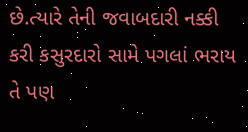છે.ત્યારે તેની જવાબદારી નક્કી કરી કસુરદારો સામે પગલાં ભરાય તે પણ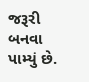જરૂરી બનવા પામ્યું છે.